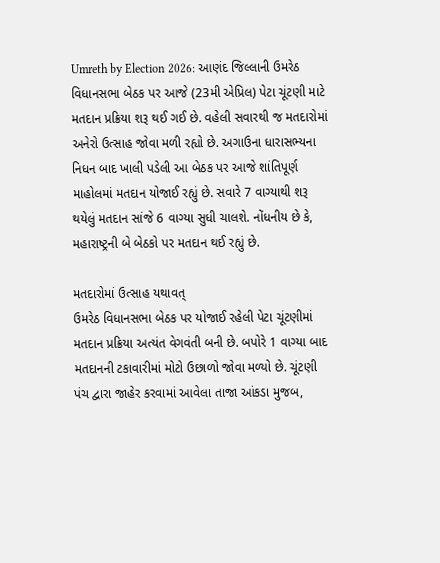Umreth by Election 2026: આણંદ જિલ્લાની ઉમરેઠ વિધાનસભા બેઠક પર આજે (23મી એપ્રિલ) પેટા ચૂંટણી માટે મતદાન પ્રક્રિયા શરૂ થઈ ગઈ છે. વહેલી સવારથી જ મતદારોમાં અનેરો ઉત્સાહ જોવા મળી રહ્યો છે. અગાઉના ધારાસભ્યના નિધન બાદ ખાલી પડેલી આ બેઠક પર આજે શાંતિપૂર્ણ માહોલમાં મતદાન યોજાઈ રહ્યું છે. સવારે 7 વાગ્યાથી શરૂ થયેલું મતદાન સાંજે 6 વાગ્યા સુધી ચાલશે. નોંધનીય છે કે, મહારાષ્ટ્રની બે બેઠકો પર મતદાન થઈ રહ્યું છે.

મતદારોમાં ઉત્સાહ યથાવત્
ઉમરેઠ વિધાનસભા બેઠક પર યોજાઈ રહેલી પેટા ચૂંટણીમાં મતદાન પ્રક્રિયા અત્યંત વેગવંતી બની છે. બપોરે 1 વાગ્યા બાદ મતદાનની ટકાવારીમાં મોટો ઉછાળો જોવા મળ્યો છે. ચૂંટણી પંચ દ્વારા જાહેર કરવામાં આવેલા તાજા આંકડા મુજબ,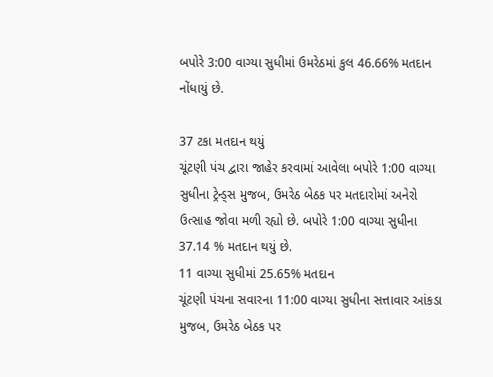બપોરે 3:00 વાગ્યા સુધીમાં ઉમરેઠમાં કુલ 46.66% મતદાન નોંધાયું છે.

37 ટકા મતદાન થયું
ચૂંટણી પંચ દ્વારા જાહેર કરવામાં આવેલા બપોરે 1:00 વાગ્યા સુધીના ટ્રેન્ડ્સ મુજબ, ઉમરેઠ બેઠક પર મતદારોમાં અનેરો ઉત્સાહ જોવા મળી રહ્યો છે. બપોરે 1:00 વાગ્યા સુધીના 37.14 % મતદાન થયું છે.
11 વાગ્યા સુધીમાં 25.65% મતદાન
ચૂંટણી પંચના સવારના 11:00 વાગ્યા સુધીના સત્તાવાર આંકડા મુજબ, ઉમરેઠ બેઠક પર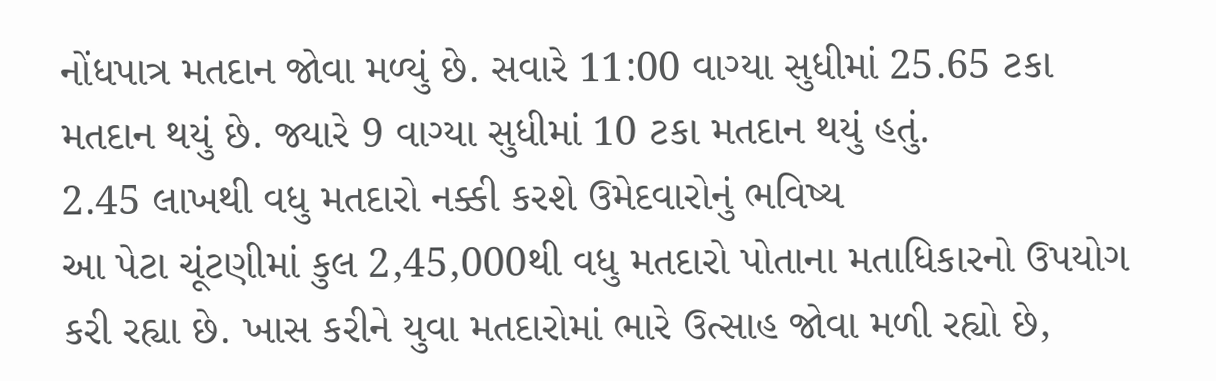નોંધપાત્ર મતદાન જોવા મળ્યું છે. સવારે 11:00 વાગ્યા સુધીમાં 25.65 ટકા મતદાન થયું છે. જ્યારે 9 વાગ્યા સુધીમાં 10 ટકા મતદાન થયું હતું.
2.45 લાખથી વધુ મતદારો નક્કી કરશે ઉમેદવારોનું ભવિષ્ય
આ પેટા ચૂંટણીમાં કુલ 2,45,000થી વધુ મતદારો પોતાના મતાધિકારનો ઉપયોગ કરી રહ્યા છે. ખાસ કરીને યુવા મતદારોમાં ભારે ઉત્સાહ જોવા મળી રહ્યો છે,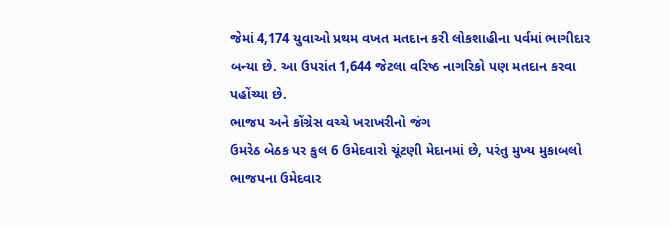જેમાં 4,174 યુવાઓ પ્રથમ વખત મતદાન કરી લોકશાહીના પર્વમાં ભાગીદાર બન્યા છે. આ ઉપરાંત 1,644 જેટલા વરિષ્ઠ નાગરિકો પણ મતદાન કરવા પહોંચ્યા છે.
ભાજપ અને કોંગ્રેસ વચ્ચે ખરાખરીનો જંગ
ઉમરેઠ બેઠક પર કુલ 6 ઉમેદવારો ચૂંટણી મેદાનમાં છે, પરંતુ મુખ્ય મુકાબલો ભાજપના ઉમેદવાર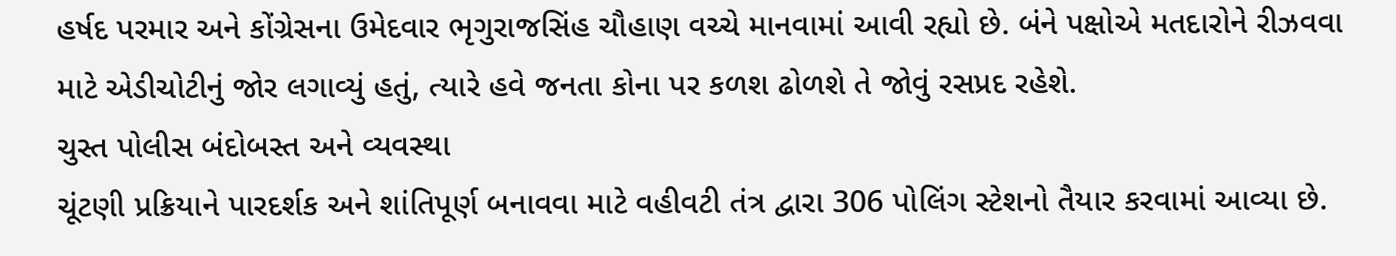હર્ષદ પરમાર અને કોંગ્રેસના ઉમેદવાર ભૃગુરાજસિંહ ચૌહાણ વચ્ચે માનવામાં આવી રહ્યો છે. બંને પક્ષોએ મતદારોને રીઝવવા માટે એડીચોટીનું જોર લગાવ્યું હતું, ત્યારે હવે જનતા કોના પર કળશ ઢોળશે તે જોવું રસપ્રદ રહેશે.
ચુસ્ત પોલીસ બંદોબસ્ત અને વ્યવસ્થા
ચૂંટણી પ્રક્રિયાને પારદર્શક અને શાંતિપૂર્ણ બનાવવા માટે વહીવટી તંત્ર દ્વારા 306 પોલિંગ સ્ટેશનો તૈયાર કરવામાં આવ્યા છે.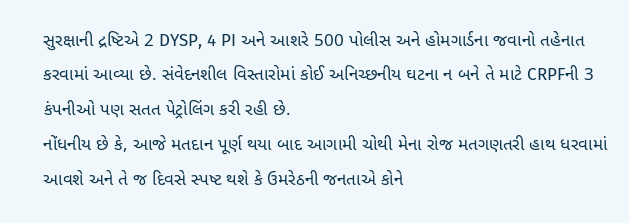સુરક્ષાની દ્રષ્ટિએ 2 DYSP, 4 PI અને આશરે 500 પોલીસ અને હોમગાર્ડના જવાનો તહેનાત કરવામાં આવ્યા છે. સંવેદનશીલ વિસ્તારોમાં કોઈ અનિચ્છનીય ઘટના ન બને તે માટે CRPFની 3 કંપનીઓ પણ સતત પેટ્રોલિંગ કરી રહી છે.
નોંધનીય છે કે, આજે મતદાન પૂર્ણ થયા બાદ આગામી ચોથી મેના રોજ મતગણતરી હાથ ધરવામાં આવશે અને તે જ દિવસે સ્પષ્ટ થશે કે ઉમરેઠની જનતાએ કોને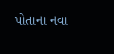પોતાના નવા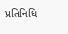પ્રતિનિધિ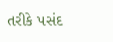તરીકે પસંદ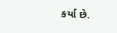કર્યા છે.